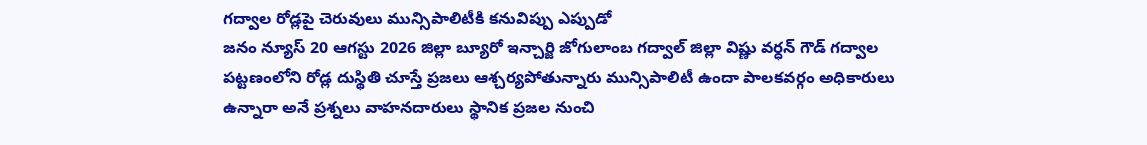గద్వాల రోడ్లపై చెరువులు మున్సిపాలిటీకి కనువిప్పు ఎప్పుడో
జనం న్యూస్ 20 ఆగస్టు 2026 జిల్లా బ్యూరో ఇన్చార్జి జోగులాంబ గద్వాల్ జిల్లా విష్ణు వర్ధన్ గౌడ్ గద్వాల పట్టణంలోని రోడ్ల దుస్థితి చూస్తే ప్రజలు ఆశ్చర్యపోతున్నారు మున్సిపాలిటీ ఉందా పాలకవర్గం అధికారులు ఉన్నారా అనే ప్రశ్నలు వాహనదారులు స్థానిక ప్రజల నుంచి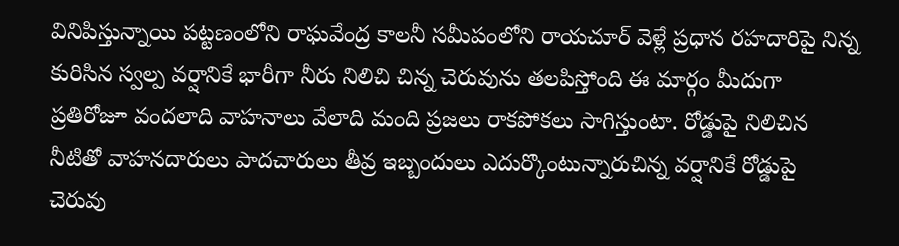వినిపిస్తున్నాయి పట్టణంలోని రాఘవేంద్ర కాలనీ సమీపంలోని రాయచూర్ వెళ్లే ప్రధాన రహదారిపై నిన్న కురిసిన స్వల్ప వర్షానికే భారీగా నీరు నిలిచి చిన్న చెరువును తలపిస్తోంది ఈ మార్గం మీదుగా ప్రతిరోజూ వందలాది వాహనాలు వేలాది మంది ప్రజలు రాకపోకలు సాగిస్తుంటా. రోడ్డుపై నిలిచిన నీటితో వాహనదారులు పాదచారులు తీవ్ర ఇబ్బందులు ఎదుర్కొంటున్నారుచిన్న వర్షానికే రోడ్డుపై చెరువు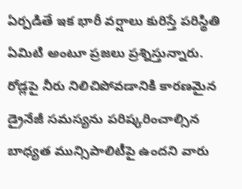ఏర్పడితే ఇక భారీ వర్షాలు కురిస్తే పరిస్థితి ఏమిటి అంటూ ప్రజలు ప్రశ్నిస్తున్నారు. రోడ్లపై నీరు నిలిచిపోవడానికి కారణమైన డ్రైనేజీ సమస్యను పరిష్కరించాల్సిన బాధ్యత మున్సిపాలిటీపై ఉందని వారు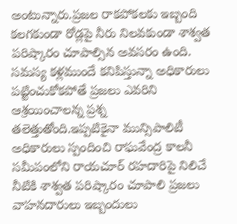అంటున్నారు.ప్రజల రాకపోకలకు ఇబ్బంది కలగకుండా రోడ్లపై నీరు నిలవకుండా శాశ్వత పరిష్కారం చూపాల్సిన అవసరం ఉంది. సమస్య కళ్లముందే కనిపిస్తున్నా అధికారులు పట్టించుకోకపోతే ప్రజలు ఎవరిని ఆశ్రయించాలన్న ప్రశ్న తలెత్తుతోంది.ఇప్పటికైనా మున్సిపాలిటీ అధికారులు స్పందించి రాఘవేంద్ర కాలనీ సమీపంలోని రాయచూర్ రహదారిపై నిలిచే నీటికి శాశ్వత పరిష్కారం చూపాలి ప్రజలు వాహనదారులు ఇబ్బందులు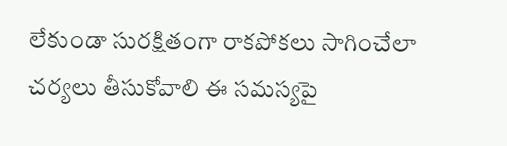లేకుండా సురక్షితంగా రాకపోకలు సాగించేలా చర్యలు తీసుకోవాలి ఈ సమస్యపై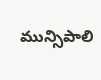మున్సిపాలి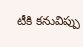టీకి కనువిప్పు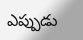ఎప్పుడు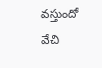వస్తుందో వేచి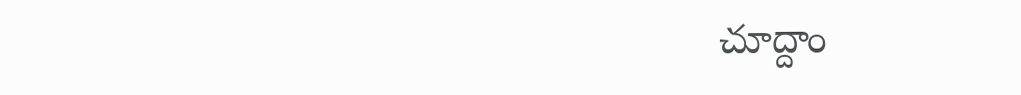చూద్దాం